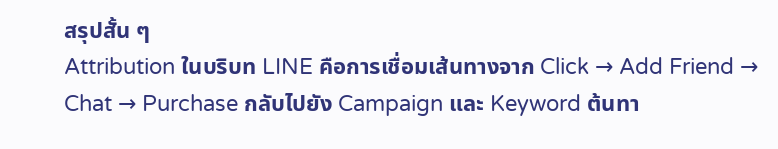สรุปสั้น ๆ
Attribution ในบริบท LINE คือการเชื่อมเส้นทางจาก Click → Add Friend → Chat → Purchase กลับไปยัง Campaign และ Keyword ต้นทา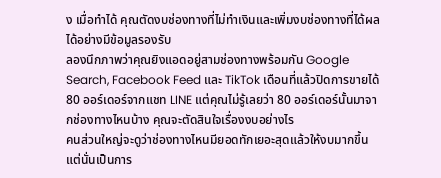ง เมื่อทำได้ คุณตัดงบช่องทางที่ไม่ทำเงินและเพิ่มงบช่องทางที่ได้ผลได้อย่างมีข้อมูลรองรับ
ลองนึกภาพว่าคุณยิงแอดอยู่สามช่องทางพร้อมกัน Google Search, Facebook Feed และ TikTok เดือนที่แล้วปิดการขายได้ 80 ออร์เดอร์จากแชท LINE แต่คุณไม่รู้เลยว่า 80 ออร์เดอร์นั้นมาจากช่องทางไหนบ้าง คุณจะตัดสินใจเรื่องงบอย่างไร
คนส่วนใหญ่จะดูว่าช่องทางไหนมียอดทักเยอะสุดแล้วให้งบมากขึ้น แต่นั่นเป็นการ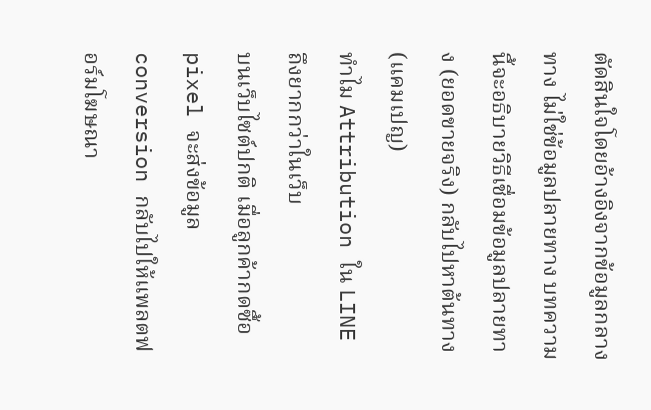ตัดสินใจโดยอ้างอิงจากข้อมูลกลางทาง ไม่ใช่ข้อมูลปลายทาง บทความนี้จะอธิบายวิธีเชื่อมข้อมูลปลายทาง (ยอดขายจริง) กลับไปหาต้นทาง (แคมเปญ)
ทำไม Attribution ใน LINE ถึงยากกว่าในเว็บ
บนเว็บไซต์ปกติ เมื่อลูกค้ากดซื้อ pixel จะส่งข้อมูล conversion กลับไปให้แพลตฟอร์มโฆษณา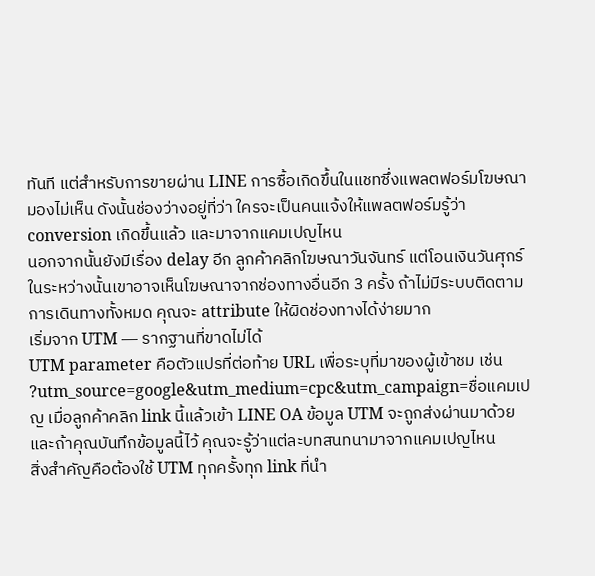ทันที แต่สำหรับการขายผ่าน LINE การซื้อเกิดขึ้นในแชทซึ่งแพลตฟอร์มโฆษณามองไม่เห็น ดังนั้นช่องว่างอยู่ที่ว่า ใครจะเป็นคนแจ้งให้แพลตฟอร์มรู้ว่า conversion เกิดขึ้นแล้ว และมาจากแคมเปญไหน
นอกจากนั้นยังมีเรื่อง delay อีก ลูกค้าคลิกโฆษณาวันจันทร์ แต่โอนเงินวันศุกร์ ในระหว่างนั้นเขาอาจเห็นโฆษณาจากช่องทางอื่นอีก 3 ครั้ง ถ้าไม่มีระบบติดตามการเดินทางทั้งหมด คุณจะ attribute ให้ผิดช่องทางได้ง่ายมาก
เริ่มจาก UTM — รากฐานที่ขาดไม่ได้
UTM parameter คือตัวแปรที่ต่อท้าย URL เพื่อระบุที่มาของผู้เข้าชม เช่น ?utm_source=google&utm_medium=cpc&utm_campaign=ชื่อแคมเปญ เมื่อลูกค้าคลิก link นี้แล้วเข้า LINE OA ข้อมูล UTM จะถูกส่งผ่านมาด้วย และถ้าคุณบันทึกข้อมูลนี้ไว้ คุณจะรู้ว่าแต่ละบทสนทนามาจากแคมเปญไหน
สิ่งสำคัญคือต้องใช้ UTM ทุกครั้งทุก link ที่นำ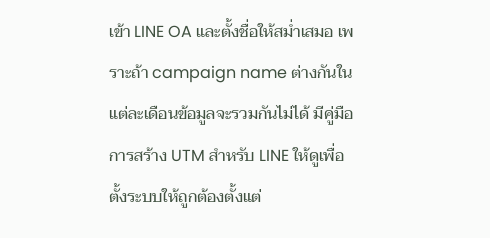เข้า LINE OA และตั้งชื่อให้สม่ำเสมอ เพราะถ้า campaign name ต่างกันในแต่ละเดือนข้อมูลจะรวมกันไม่ได้ มีคู่มือ การสร้าง UTM สำหรับ LINE ให้ดูเพื่อตั้งระบบให้ถูกต้องตั้งแต่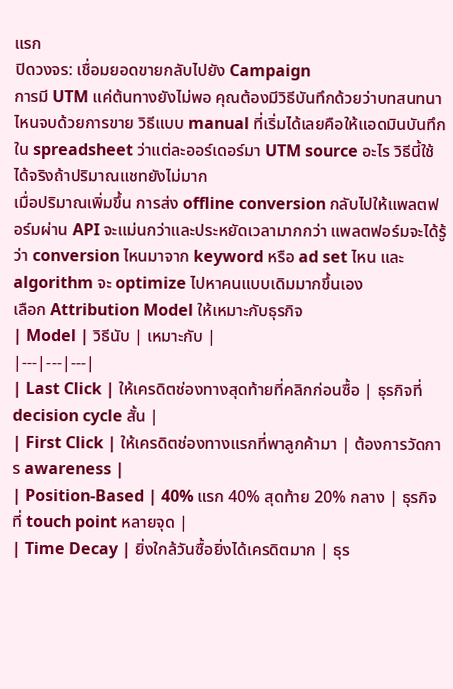แรก
ปิดวงจร: เชื่อมยอดขายกลับไปยัง Campaign
การมี UTM แค่ต้นทางยังไม่พอ คุณต้องมีวิธีบันทึกด้วยว่าบทสนทนาไหนจบด้วยการขาย วิธีแบบ manual ที่เริ่มได้เลยคือให้แอดมินบันทึกใน spreadsheet ว่าแต่ละออร์เดอร์มา UTM source อะไร วิธีนี้ใช้ได้จริงถ้าปริมาณแชทยังไม่มาก
เมื่อปริมาณเพิ่มขึ้น การส่ง offline conversion กลับไปให้แพลตฟอร์มผ่าน API จะแม่นกว่าและประหยัดเวลามากกว่า แพลตฟอร์มจะได้รู้ว่า conversion ไหนมาจาก keyword หรือ ad set ไหน และ algorithm จะ optimize ไปหาคนแบบเดิมมากขึ้นเอง
เลือก Attribution Model ให้เหมาะกับธุรกิจ
| Model | วิธีนับ | เหมาะกับ |
|---|---|---|
| Last Click | ให้เครดิตช่องทางสุดท้ายที่คลิกก่อนซื้อ | ธุรกิจที่ decision cycle สั้น |
| First Click | ให้เครดิตช่องทางแรกที่พาลูกค้ามา | ต้องการวัดการ awareness |
| Position-Based | 40% แรก 40% สุดท้าย 20% กลาง | ธุรกิจที่ touch point หลายจุด |
| Time Decay | ยิ่งใกล้วันซื้อยิ่งได้เครดิตมาก | ธุร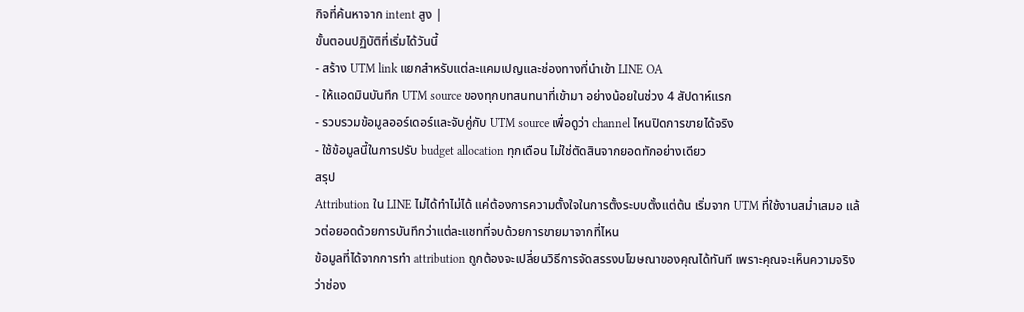กิจที่ค้นหาจาก intent สูง |
ขั้นตอนปฏิบัติที่เริ่มได้วันนี้
- สร้าง UTM link แยกสำหรับแต่ละแคมเปญและช่องทางที่นำเข้า LINE OA
- ให้แอดมินบันทึก UTM source ของทุกบทสนทนาที่เข้ามา อย่างน้อยในช่วง 4 สัปดาห์แรก
- รวบรวมข้อมูลออร์เดอร์และจับคู่กับ UTM source เพื่อดูว่า channel ไหนปิดการขายได้จริง
- ใช้ข้อมูลนี้ในการปรับ budget allocation ทุกเดือน ไม่ใช่ตัดสินจากยอดทักอย่างเดียว
สรุป
Attribution ใน LINE ไม่ได้ทำไม่ได้ แค่ต้องการความตั้งใจในการตั้งระบบตั้งแต่ต้น เริ่มจาก UTM ที่ใช้งานสม่ำเสมอ แล้วต่อยอดด้วยการบันทึกว่าแต่ละแชทที่จบด้วยการขายมาจากที่ไหน
ข้อมูลที่ได้จากการทำ attribution ถูกต้องจะเปลี่ยนวิธีการจัดสรรงบโฆษณาของคุณได้ทันที เพราะคุณจะเห็นความจริงว่าช่อง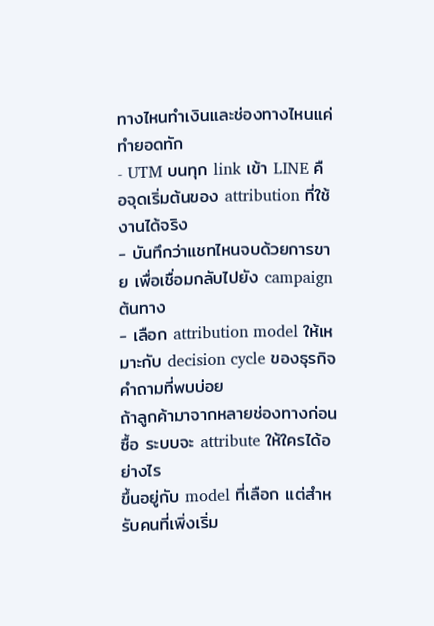ทางไหนทำเงินและช่องทางไหนแค่ทำยอดทัก
- UTM บนทุก link เข้า LINE คือจุดเริ่มต้นของ attribution ที่ใช้งานได้จริง
- บันทึกว่าแชทไหนจบด้วยการขาย เพื่อเชื่อมกลับไปยัง campaign ต้นทาง
- เลือก attribution model ให้เหมาะกับ decision cycle ของธุรกิจ
คำถามที่พบบ่อย
ถ้าลูกค้ามาจากหลายช่องทางก่อนซื้อ ระบบจะ attribute ให้ใครได้อย่างไร
ขึ้นอยู่กับ model ที่เลือก แต่สำหรับคนที่เพิ่งเริ่ม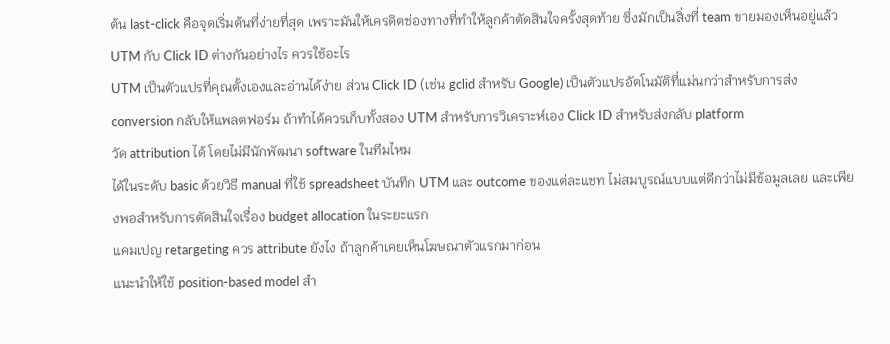ต้น last-click คือจุดเริ่มต้นที่ง่ายที่สุด เพราะมันให้เครดิตช่องทางที่ทำให้ลูกค้าตัดสินใจครั้งสุดท้าย ซึ่งมักเป็นสิ่งที่ team ขายมองเห็นอยู่แล้ว
UTM กับ Click ID ต่างกันอย่างไร ควรใช้อะไร
UTM เป็นตัวแปรที่คุณตั้งเองและอ่านได้ง่าย ส่วน Click ID (เช่น gclid สำหรับ Google) เป็นตัวแปรอัตโนมัติที่แม่นกว่าสำหรับการส่ง conversion กลับให้แพลตฟอร์ม ถ้าทำได้ควรเก็บทั้งสอง UTM สำหรับการวิเคราะห์เอง Click ID สำหรับส่งกลับ platform
วัด attribution ได้ โดยไม่มีนักพัฒนา software ในทีมไหม
ได้ในระดับ basic ด้วยวิธี manual ที่ใช้ spreadsheet บันทึก UTM และ outcome ของแต่ละแชท ไม่สมบูรณ์แบบแต่ดีกว่าไม่มีข้อมูลเลย และเพียงพอสำหรับการตัดสินใจเรื่อง budget allocation ในระยะแรก
แคมเปญ retargeting ควร attribute ยังไง ถ้าลูกค้าเคยเห็นโฆษณาตัวแรกมาก่อน
แนะนำให้ใช้ position-based model สำ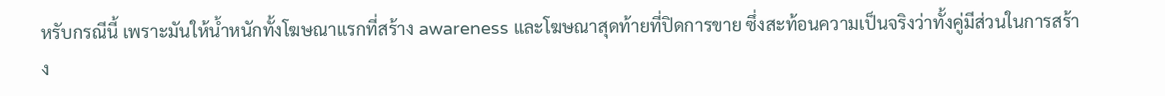หรับกรณีนี้ เพราะมันให้น้ำหนักทั้งโฆษณาแรกที่สร้าง awareness และโฆษณาสุดท้ายที่ปิดการขาย ซึ่งสะท้อนความเป็นจริงว่าทั้งคู่มีส่วนในการสร้าง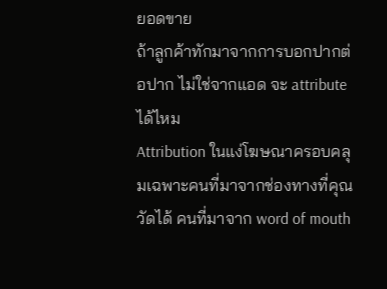ยอดขาย
ถ้าลูกค้าทักมาจากการบอกปากต่อปาก ไม่ใช่จากแอด จะ attribute ได้ไหม
Attribution ในแง่โฆษณาครอบคลุมเฉพาะคนที่มาจากช่องทางที่คุณวัดได้ คนที่มาจาก word of mouth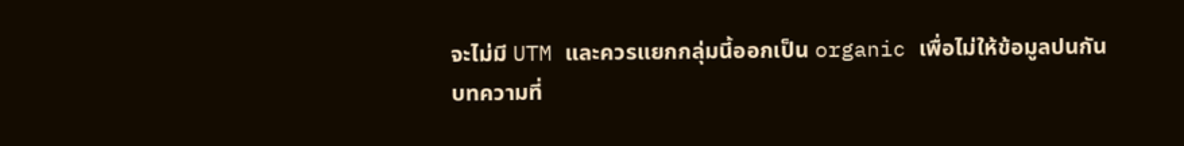จะไม่มี UTM และควรแยกกลุ่มนี้ออกเป็น organic เพื่อไม่ให้ข้อมูลปนกัน
บทความที่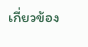เกี่ยวข้อง